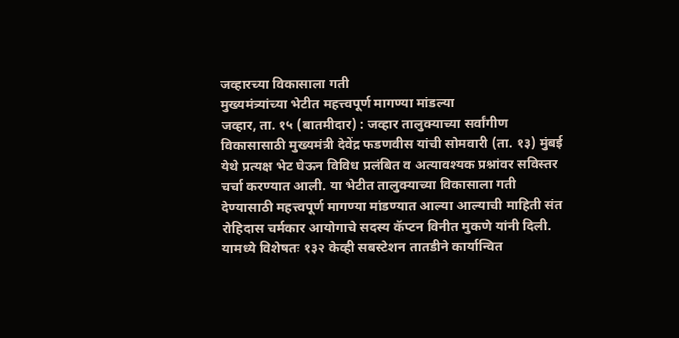जव्हारच्या विकासाला गती
मुख्यमंत्र्यांच्या भेटीत महत्त्वपूर्ण मागण्या मांडल्या
जव्हार, ता. १५ (बातमीदार) : जव्हार तालुक्याच्या सर्वांगीण विकासासाठी मुख्यमंत्री देवेंद्र फडणवीस यांची सोमवारी (ता. १३) मुंबई येथे प्रत्यक्ष भेट घेऊन विविध प्रलंबित व अत्यावश्यक प्रश्नांवर सविस्तर चर्चा करण्यात आली. या भेटीत तालुक्याच्या विकासाला गती देण्यासाठी महत्त्वपूर्ण मागण्या मांडण्यात आल्या आल्याची माहिती संत रोहिदास चर्मकार आयोगाचे सदस्य कॅप्टन विनीत मुकणे यांनी दिली.
यामध्ये विशेषतः १३२ केव्ही सबस्टेशन तातडीने कार्यान्वित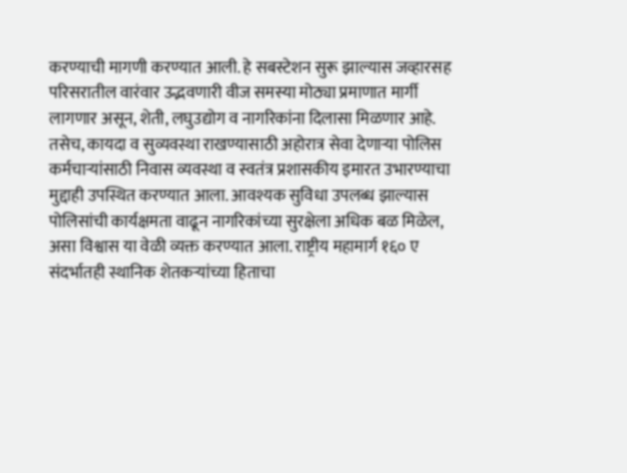करण्याची मागणी करण्यात आली. हे सबस्टेशन सुरू झाल्यास जव्हारसह परिसरातील वारंवार उद्भवणारी वीज समस्या मोठ्या प्रमाणात मार्गी लागणार असून, शेती, लघुउद्योग व नागरिकांना दिलासा मिळणार आहे. तसेच, कायदा व सुव्यवस्था राखण्यासाठी अहोरात्र सेवा देणाऱ्या पोलिस कर्मचाऱ्यांसाठी निवास व्यवस्था व स्वतंत्र प्रशासकीय इमारत उभारण्याचा मुद्दाही उपस्थित करण्यात आला. आवश्यक सुविधा उपलब्ध झाल्यास पोलिसांची कार्यक्षमता वाढून नागरिकांच्या सुरक्षेला अधिक बळ मिळेल, असा विश्वास या वेळी व्यक्त करण्यात आला. राष्ट्रीय महामार्ग १६० ए संदर्भातही स्थानिक शेतकऱ्यांच्या हिताचा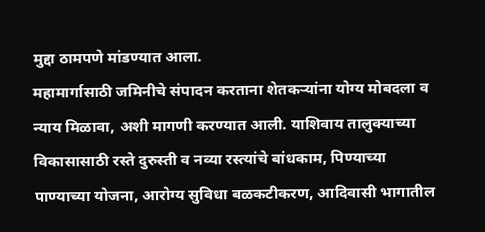मुद्दा ठामपणे मांडण्यात आला.
महामार्गासाठी जमिनीचे संपादन करताना शेतकऱ्यांना योग्य मोबदला व न्याय मिळावा, अशी मागणी करण्यात आली. याशिवाय तालुक्याच्या विकासासाठी रस्ते दुरुस्ती व नव्या रस्त्यांचे बांधकाम, पिण्याच्या पाण्याच्या योजना, आरोग्य सुविधा बळकटीकरण, आदिवासी भागातील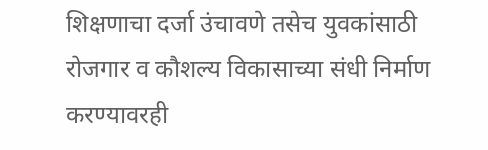शिक्षणाचा दर्जा उंचावणे तसेच युवकांसाठी रोजगार व कौशल्य विकासाच्या संधी निर्माण करण्यावरही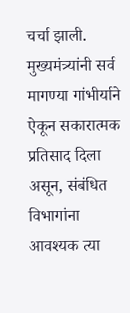चर्चा झाली. मुख्यमंत्र्यांनी सर्व मागण्या गांभीर्याने ऐकून सकारात्मक प्रतिसाद दिला असून, संबंधित विभागांना आवश्यक त्या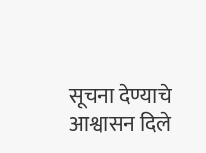सूचना देण्याचे आश्वासन दिले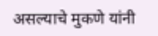असल्याचे मुकणे यांनी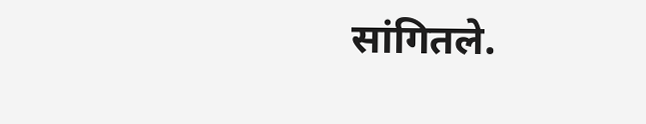सांगितले.